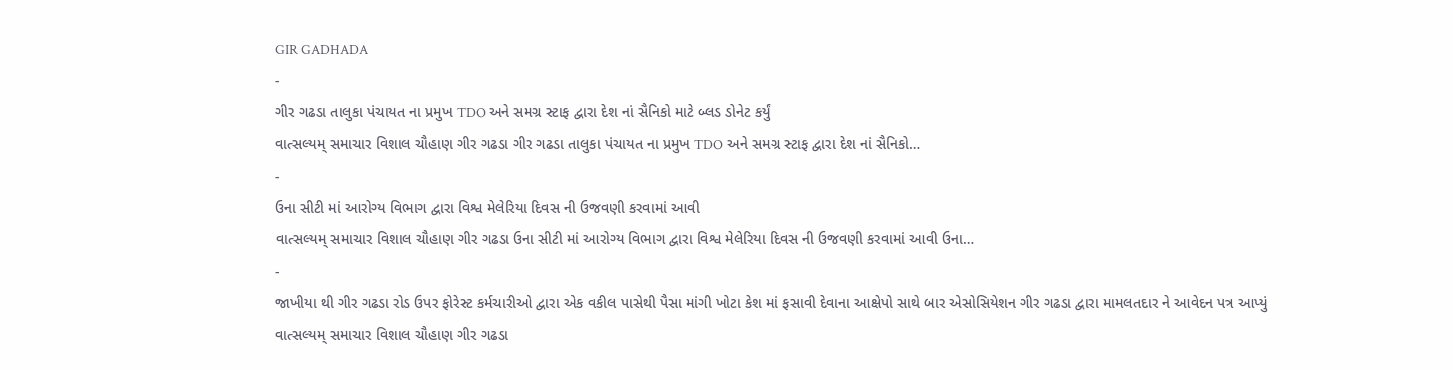GIR GADHADA
-
ગીર ગઢડા તાલુકા પંચાયત ના પ્રમુખ TDO અને સમગ્ર સ્ટાફ દ્વારા દેશ નાં સૈનિકો માટે બ્લડ ડોનેટ કર્યું
વાત્સલ્યમ્ સમાચાર વિશાલ ચૌહાણ ગીર ગઢડા ગીર ગઢડા તાલુકા પંચાયત ના પ્રમુખ TDO અને સમગ્ર સ્ટાફ દ્વારા દેશ નાં સૈનિકો…
-
ઉના સીટી માં આરોગ્ય વિભાગ દ્વારા વિશ્વ મેલેરિયા દિવસ ની ઉજવણી કરવામાં આવી
વાત્સલ્યમ્ સમાચાર વિશાલ ચૌહાણ ગીર ગઢડા ઉના સીટી માં આરોગ્ય વિભાગ દ્વારા વિશ્વ મેલેરિયા દિવસ ની ઉજવણી કરવામાં આવી ઉના…
-
જાખીયા થી ગીર ગઢડા રોડ ઉપર ફોરેસ્ટ કર્મચારીઓ દ્વારા એક વકીલ પાસેથી પૈસા માંગી ખોટા કેશ માં ફસાવી દેવાના આક્ષેપો સાથે બાર એસોસિયેશન ગીર ગઢડા દ્વારા મામલતદાર ને આવેદન પત્ર આપ્યું
વાત્સલ્યમ્ સમાચાર વિશાલ ચૌહાણ ગીર ગઢડા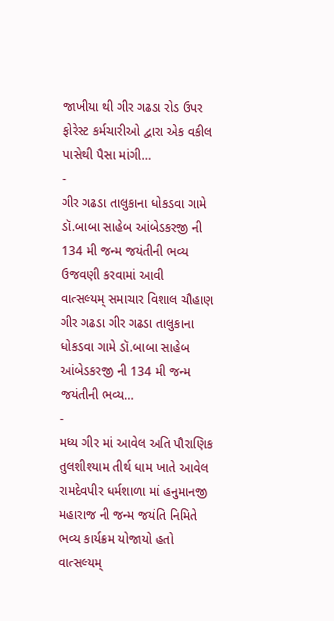જાખીયા થી ગીર ગઢડા રોડ ઉપર ફોરેસ્ટ કર્મચારીઓ દ્વારા એક વકીલ પાસેથી પૈસા માંગી…
-
ગીર ગઢડા તાલુકાના ધોકડવા ગામે ડૉ.બાબા સાહેબ આંબેડકરજી ની 134 મી જન્મ જયંતીની ભવ્ય ઉજવણી કરવામાં આવી
વાત્સલ્યમ્ સમાચાર વિશાલ ચૌહાણ ગીર ગઢડા ગીર ગઢડા તાલુકાના ધોકડવા ગામે ડૉ.બાબા સાહેબ આંબેડકરજી ની 134 મી જન્મ જયંતીની ભવ્ય…
-
મધ્ય ગીર માં આવેલ અતિ પૌરાણિક તુલશીશ્યામ તીર્થ ધામ ખાતે આવેલ રામદેવપીર ધર્મશાળા માં હનુમાનજી મહારાજ ની જન્મ જયંતિ નિમિતે ભવ્ય કાર્યક્રમ યોજાયો હતો
વાત્સલ્યમ્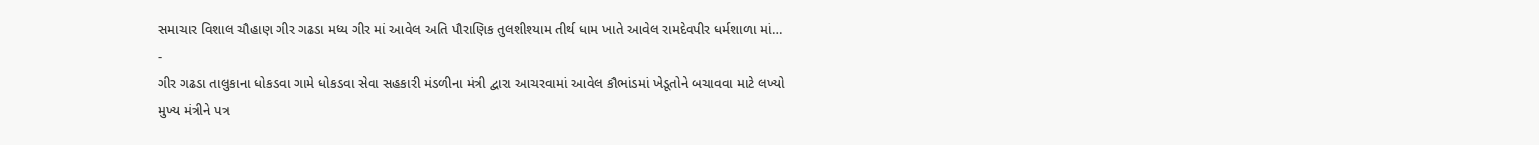સમાચાર વિશાલ ચૌહાણ ગીર ગઢડા મધ્ય ગીર માં આવેલ અતિ પૌરાણિક તુલશીશ્યામ તીર્થ ધામ ખાતે આવેલ રામદેવપીર ધર્મશાળા માં…
-
ગીર ગઢડા તાલુકાના ધોકડવા ગામે ધોકડવા સેવા સહકારી મંડળીના મંત્રી દ્વારા આચરવામાં આવેલ કૌભાંડમાં ખેડૂતોને બચાવવા માટે લખ્યો મુખ્ય મંત્રીને પત્ર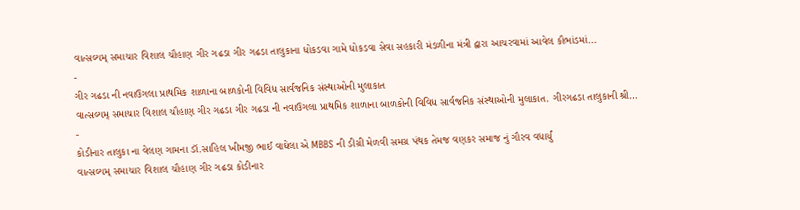વાત્સલ્યમ્ સમાચાર વિશાલ ચૌહાણ ગીર ગઢડા ગીર ગઢડા તાલુકાના ધોકડવા ગામે ધોકડવા સેવા સહકારી મંડળીના મંત્રી દ્વારા આચરવામાં આવેલ કૌભાંડમાં…
-
ગીર ગઢડા ની નવાઉગલા પ્રાથમિક શાળાના બાળકોની વિવિધ સાર્વજનિક સંસ્થાઓની મુલાકાત
વાત્સલ્યમ્ સમાચાર વિશાલ ચૌહાણ ગીર ગઢડા ગીર ગઢડા ની નવાઉગલા પ્રાથમિક શાળાના બાળકોની વિવિધ સાર્વજનિક સંસ્થાઓની મુલાકાત. ગીરગઢડા તાલુકાની શ્રી…
-
કોડીનાર તાલુકા ના વેલણ ગામના ડૉ.સાહિલ ખીમજી ભાઈ વાઘેલા એ MBBS ની ડીગ્રી મેળવી સમગ્ર પંથક તેમજ વણકર સમાજ નું ગૌરવ વધાર્યું
વાત્સલ્યમ્ સમાચાર વિશાલ ચૌહાણ ગીર ગઢડા કોડીનાર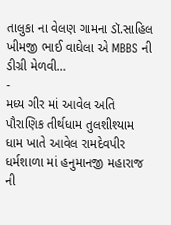તાલુકા ના વેલણ ગામના ડૉ.સાહિલ ખીમજી ભાઈ વાઘેલા એ MBBS ની ડીગ્રી મેળવી…
-
મધ્ય ગીર માં આવેલ અતિ પૌરાણિક તીર્થધામ તુલશીશ્યામ ધામ ખાતે આવેલ રામદેવપીર ધર્મશાળા માં હનુમાનજી મહારાજ ની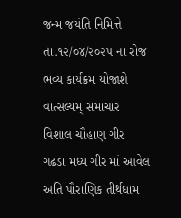જન્મ જયંતિ નિમિત્તે તા.૧૨/૦૪/૨૦૨૫ ના રોજ ભવ્ય કાર્યક્રમ યોજાશે
વાત્સલ્યમ્ સમાચાર વિશાલ ચૌહાણ ગીર ગઢડા મધ્ય ગીર માં આવેલ અતિ પૌરાણિક તીર્થધામ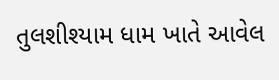તુલશીશ્યામ ધામ ખાતે આવેલ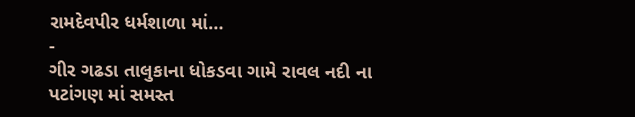રામદેવપીર ધર્મશાળા માં…
-
ગીર ગઢડા તાલુકાના ધોકડવા ગામે રાવલ નદી ના પટાંગણ માં સમસ્ત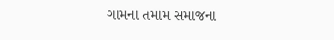ગામના તમામ સમાજના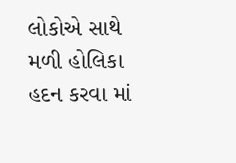લોકોએ સાથે મળી હોલિકા હદન કરવા માં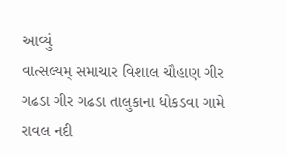આવ્યું
વાત્સલ્યમ્ સમાચાર વિશાલ ચૌહાણ ગીર ગઢડા ગીર ગઢડા તાલુકાના ધોકડવા ગામે રાવલ નદી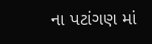ના પટાંગણ માં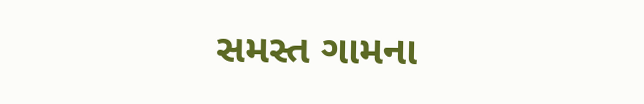સમસ્ત ગામના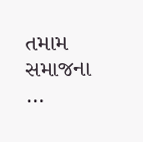તમામ સમાજના …